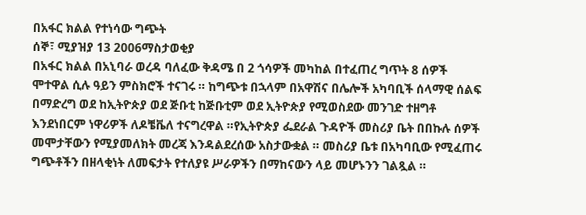በአፋር ክልል የተነሳው ግጭት
ሰኞ፣ ሚያዝያ 13 2006ማስታወቂያ
በአፋር ክልል በአኒባራ ወረዳ ባለፈው ቅዳሜ በ 2 ጎሳዎች መካከል በተፈጠረ ግጥት 8 ሰዎች ሞተዋል ሲሉ ዓይን ምስክሮች ተናገሩ ። ከግጭቱ በኋላም በአዋሽና በሌሎች አካባቢች ሰላማዊ ሰልፍ በማድረግ ወደ ከኢትዮጵያ ወደ ጅቡቲ ከጅቡቲም ወደ ኢትዮጵያ የሚወስደው መንገድ ተዘግቶ እንደነበርም ነዋሪዎች ለዶቼቬለ ተናግረዋል ።የኢትዮጵያ ፌደራል ጉዳዮች መስሪያ ቤት በበኩሉ ሰዎች መሞታቸውን የሚያመለክት መረጃ እንዳልደረሰው አስታውቋል ። መስሪያ ቤቱ በአካባቢው የሚፈጠሩ ግጭቶችን በዘላቂነት ለመፍታት የተለያዩ ሥራዎችን በማከናውን ላይ መሆኑንን ገልጿል ።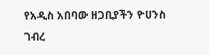የአዲስ አበባው ዘጋቢያችን ዮሀንስ ገብረ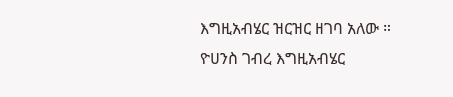እግዚአብሄር ዝርዝር ዘገባ አለው ።
ዮሀንስ ገብረ እግዚአብሄር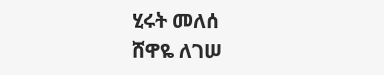ሂሩት መለሰ
ሸዋዬ ለገሠ